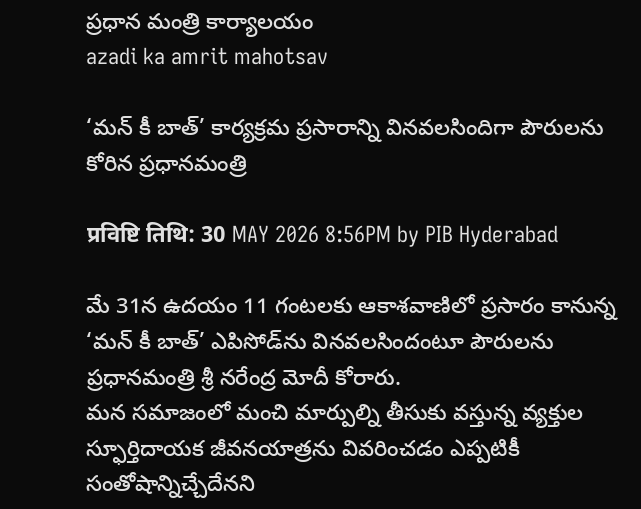ప్రధాన మంత్రి కార్యాలయం
azadi ka amrit mahotsav

‘మన్ ‌కీ బాత్’ కార్యక్రమ ప్రసారాన్ని వినవలసిందిగా పౌరులను కోరిన ప్రధానమంత్రి

प्रविष्टि तिथि: 30 MAY 2026 8:56PM by PIB Hyderabad

మే 31న ఉదయం 11 గంటలకు ఆకాశవాణిలో ప్రసారం కానున్న ‘మన్ ‌కీ బాత్’ ఎపిసోడ్‌ను వినవలసిందంటూ పౌరులను ప్రధానమంత్రి శ్రీ నరేంద్ర మోదీ కోరారు.
మన సమాజంలో మంచి మార్పుల్ని తీసుకు వస్తున్న వ్యక్తుల స్ఫూర్తిదాయక జీవనయాత్రను వివరించడం ఎప్పటికీ సంతోషాన్నిచ్చేదేనని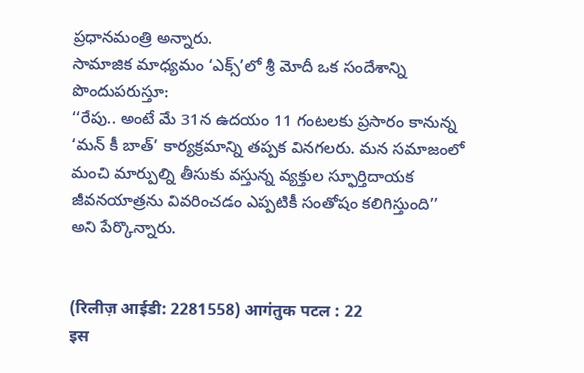ప్రధానమంత్రి అన్నారు.
సామాజిక మాధ్యమం ‘ఎక్స్’లో శ్రీ మోదీ ఒక సందేశాన్ని పొందుపరుస్తూ:
‘‘రేపు.. అంటే మే 31న ఉదయం 11 గంటలకు ప్రసారం కానున్న ‘మన్ కీ బాత్’ కార్యక్రమాన్ని తప్పక వినగలరు. మన సమాజంలో మంచి మార్పుల్ని తీసుకు వస్తున్న వ్యక్తుల స్ఫూర్తిదాయక జీవనయాత్రను వివరించడం ఎప్పటికీ సంతోషం కలిగిస్తుంది’’ అని పేర్కొన్నారు.


(रिलीज़ आईडी: 2281558) आगंतुक पटल : 22
इस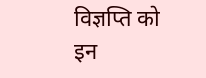विज्ञप्ति को इन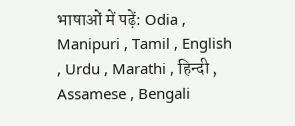भाषाओं में पढ़ें: Odia , Manipuri , Tamil , English , Urdu , Marathi , हिन्दी , Assamese , Bengali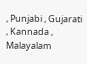, Punjabi , Gujarati , Kannada , Malayalam